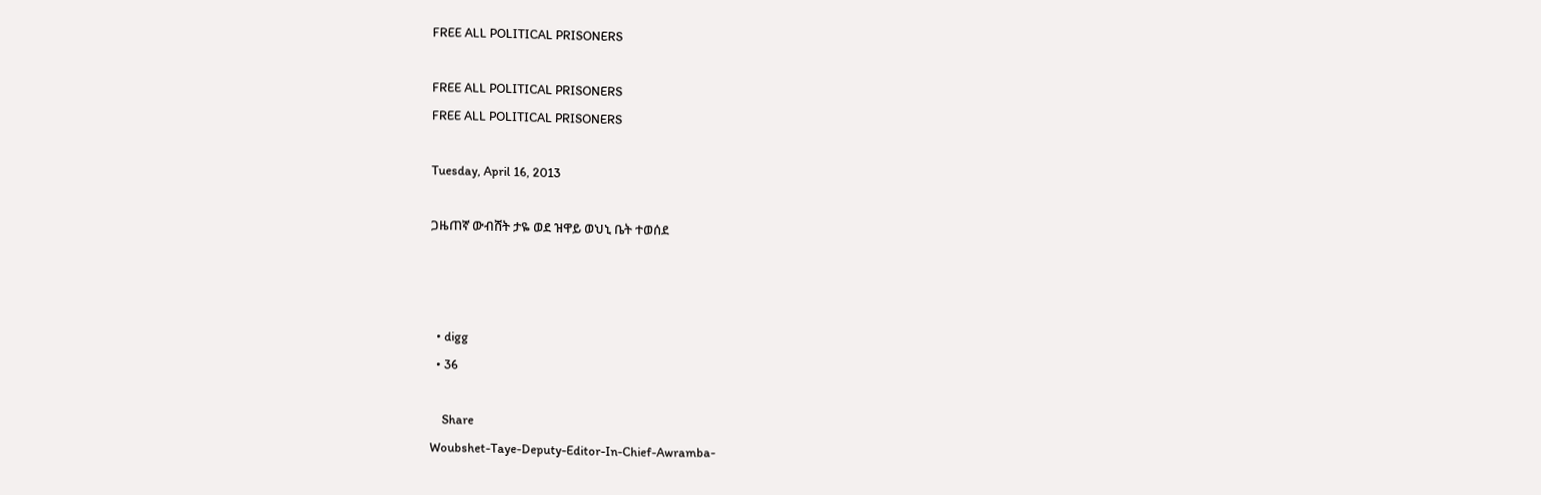FREE ALL POLITICAL PRISONERS

FREE ALL POLITICAL PRISONERS
FREE ALL POLITICAL PRISONERS

Tuesday, April 16, 2013

ጋዜጠኛ ውብሸት ታዬ ወደ ዝዋይ ወህኒ ቤት ተወሰደ



  • digg
  • 36

    Share
Woubshet-Taye-Deputy-Editor-In-Chief-Awramba-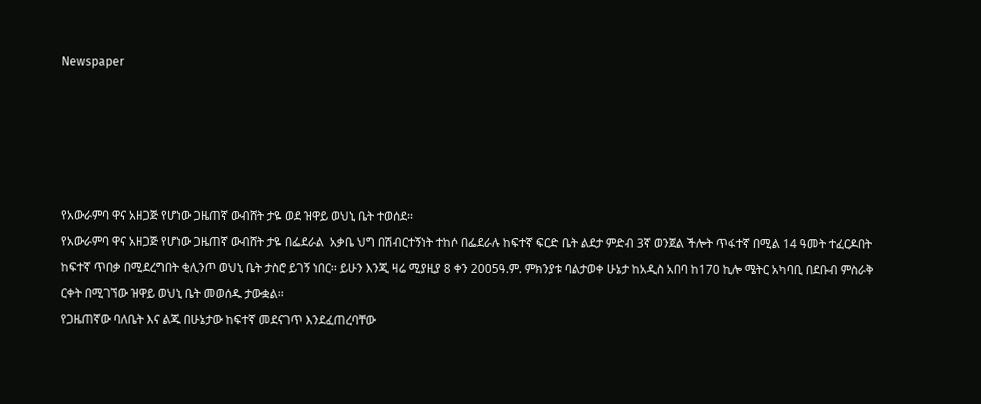Newspaper





የአውራምባ ዋና አዘጋጅ የሆነው ጋዜጠኛ ውብሸት ታዬ ወደ ዝዋይ ወህኒ ቤት ተወሰደ፡፡
የአውራምባ ዋና አዘጋጅ የሆነው ጋዜጠኛ ውብሸት ታዬ በፌደራል  አቃቤ ህግ በሽብርተኝነት ተከሶ በፌደራሉ ከፍተኛ ፍርድ ቤት ልደታ ምድብ 3ኛ ወንጀል ችሎት ጥፋተኛ በሚል 14 ዓመት ተፈርዶበት ከፍተኛ ጥበቃ በሚደረግበት ቂሊንጦ ወህኒ ቤት ታስሮ ይገኝ ነበር፡፡ ይሁን እንጂ ዛሬ ሚያዚያ 8 ቀን 2005ዓ.ም. ምክንያቱ ባልታወቀ ሁኔታ ከአዲስ አበባ ከ170 ኪሎ ሜትር አካባቢ በደቡብ ምስራቅ ርቀት በሚገኘው ዝዋይ ወህኒ ቤት መወሰዱ ታውቋል፡፡
የጋዜጠኛው ባለቤት እና ልጁ በሁኔታው ከፍተኛ መደናገጥ እንደፈጠረባቸው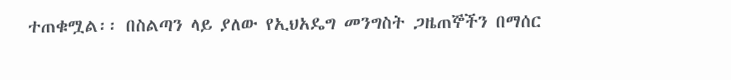ተጠቁሟል፡፡ በስልጣን ላይ ያለው የኢህአዴግ መንግስት ጋዜጠኞችን በማሰር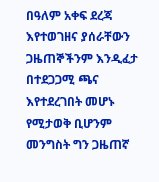በዓለም አቀፍ ደረጃ እየተወገዘና ያሰራቸውን ጋዜጠኞችንም እንዲፈታ በተደጋጋሚ ጫና እየተደረገበት መሆኑ የሚታወቅ ቢሆንም መንግስት ግን ጋዜጠኛ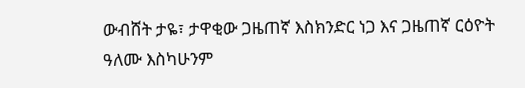ውብሸት ታዬ፣ ታዋቂው ጋዜጠኛ እስክንድር ነጋ እና ጋዜጠኛ ርዕዮት ዓለሙ እስካሁንም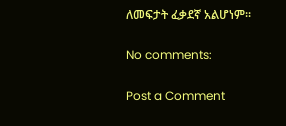ለመፍታት ፈቃደኛ አልሆነም፡፡

No comments:

Post a Comment